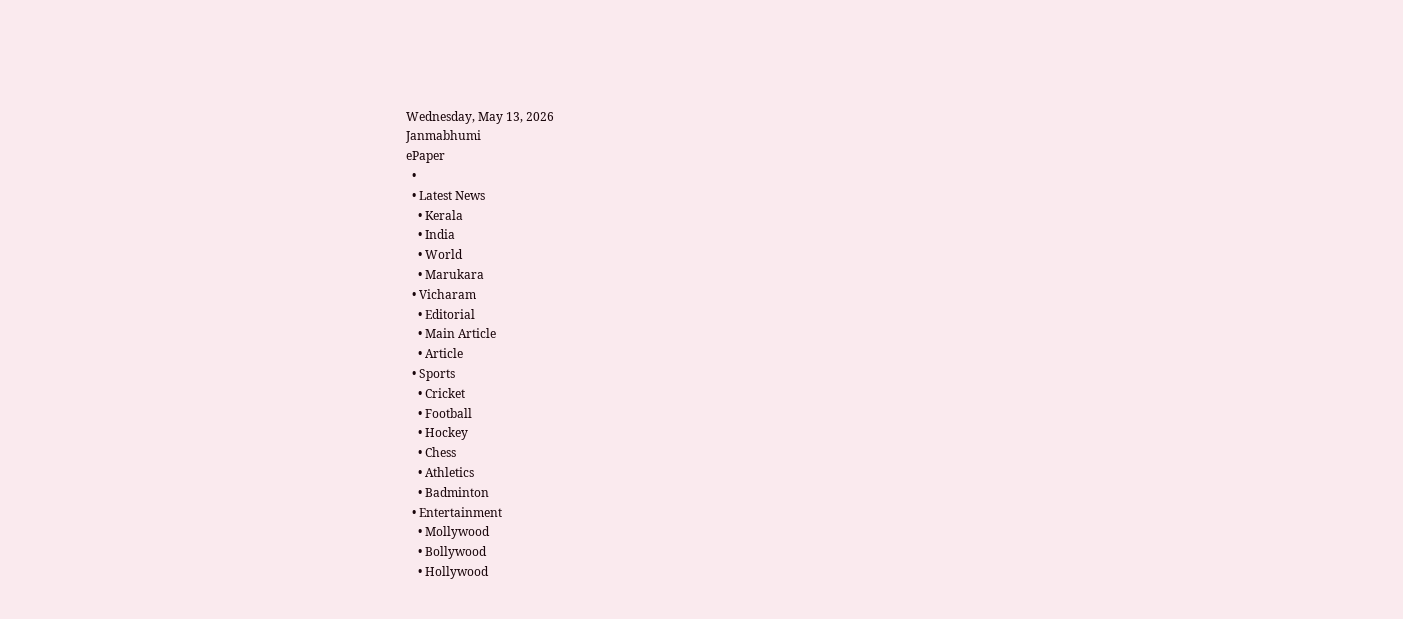Wednesday, May 13, 2026
Janmabhumi
ePaper
  •
  • Latest News
    • Kerala
    • India
    • World
    • Marukara
  • Vicharam
    • Editorial
    • Main Article
    • Article
  • Sports
    • Cricket
    • Football
    • Hockey
    • Chess
    • Athletics
    • Badminton
  • Entertainment
    • Mollywood
    • Bollywood
    • Hollywood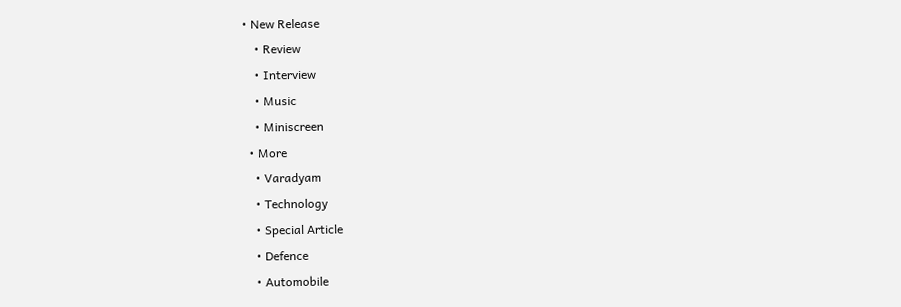• New Release
    • Review
    • Interview
    • Music
    • Miniscreen
  • More
    • Varadyam
    • Technology
    • Special Article
    • Defence
    • Automobile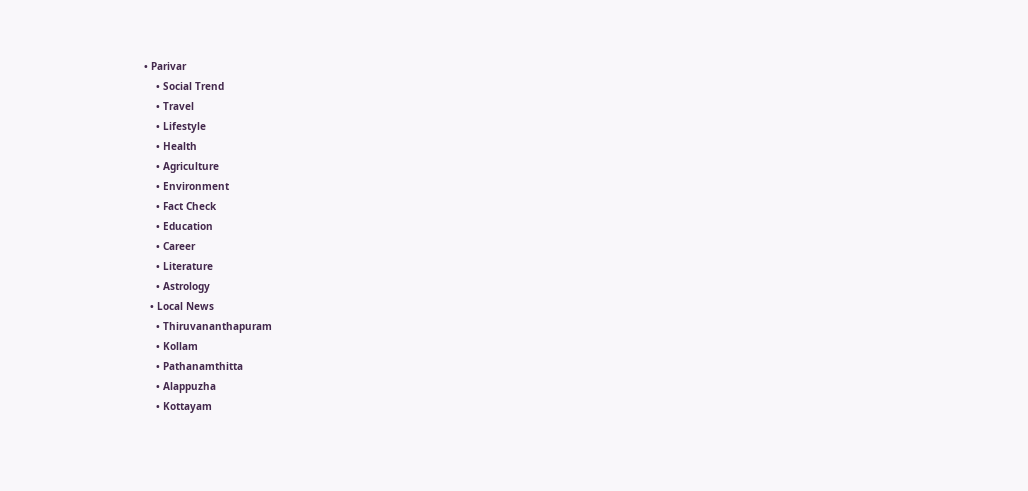• Parivar
    • Social Trend
    • Travel
    • Lifestyle
    • Health
    • Agriculture
    • Environment
    • Fact Check
    • Education
    • Career
    • Literature
    • Astrology
  • Local News
    • Thiruvananthapuram
    • Kollam
    • Pathanamthitta
    • Alappuzha
    • Kottayam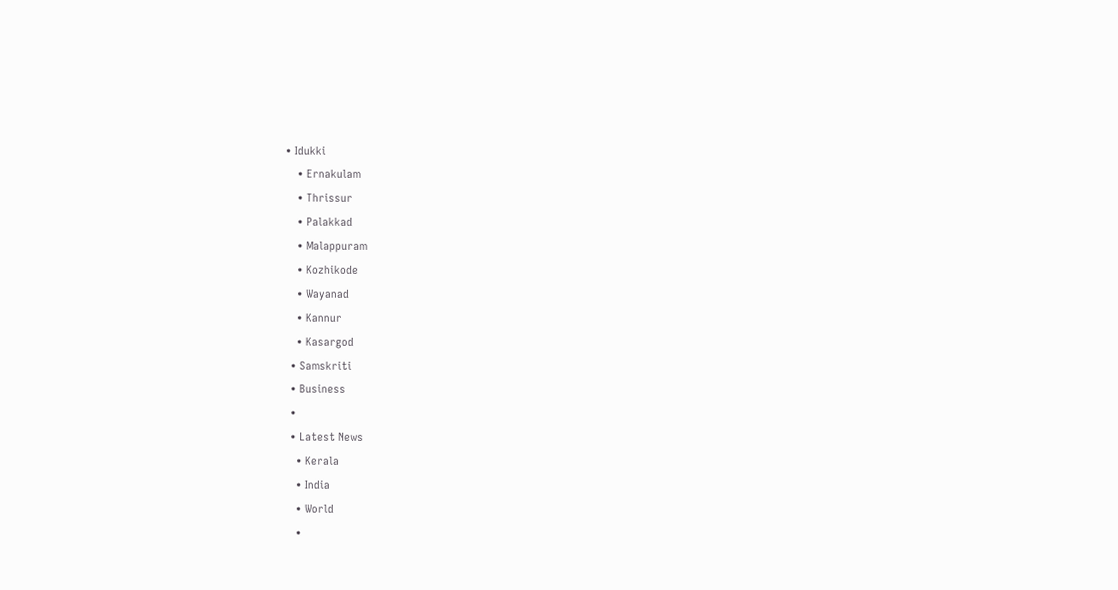• Idukki
    • Ernakulam
    • Thrissur
    • Palakkad
    • Malappuram
    • Kozhikode
    • Wayanad
    • Kannur
    • Kasargod
  • Samskriti
  • Business
  •
  • Latest News
    • Kerala
    • India
    • World
    •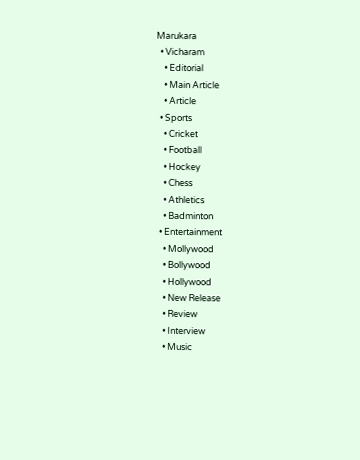Marukara
  • Vicharam
    • Editorial
    • Main Article
    • Article
  • Sports
    • Cricket
    • Football
    • Hockey
    • Chess
    • Athletics
    • Badminton
  • Entertainment
    • Mollywood
    • Bollywood
    • Hollywood
    • New Release
    • Review
    • Interview
    • Music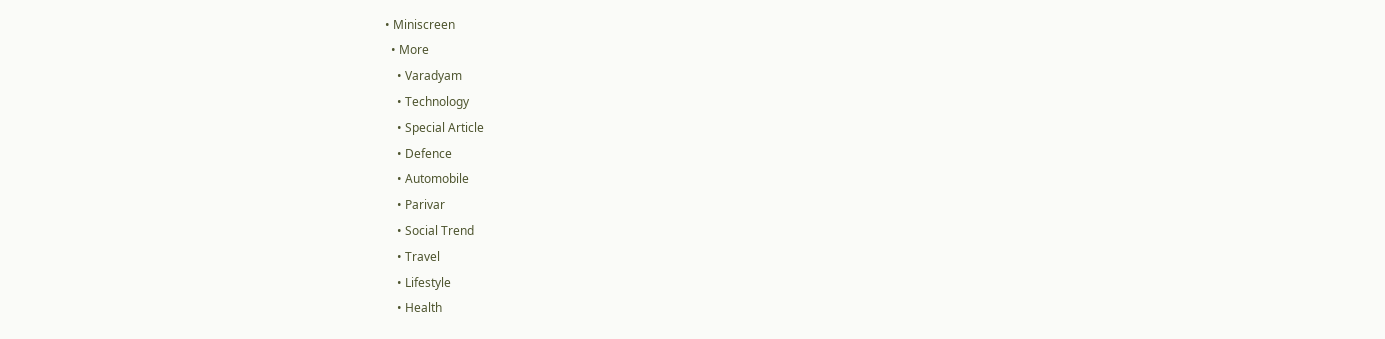• Miniscreen
  • More
    • Varadyam
    • Technology
    • Special Article
    • Defence
    • Automobile
    • Parivar
    • Social Trend
    • Travel
    • Lifestyle
    • Health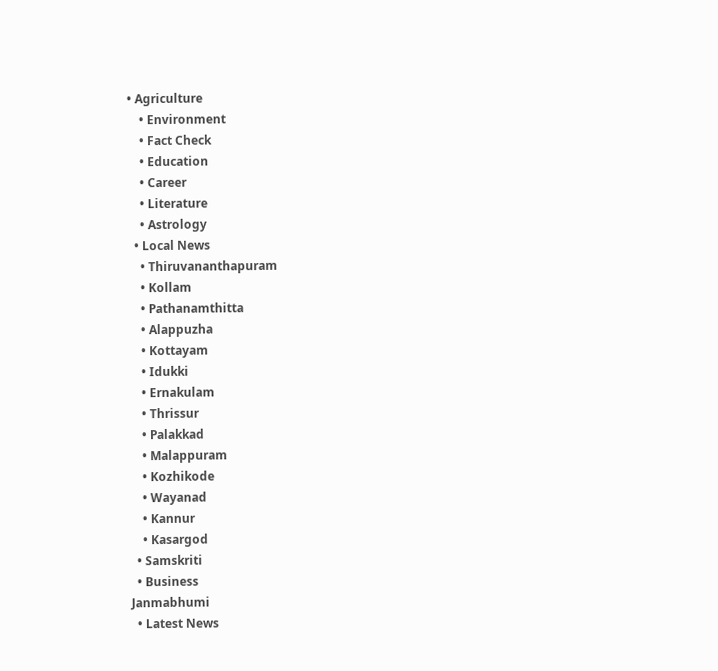• Agriculture
    • Environment
    • Fact Check
    • Education
    • Career
    • Literature
    • Astrology
  • Local News
    • Thiruvananthapuram
    • Kollam
    • Pathanamthitta
    • Alappuzha
    • Kottayam
    • Idukki
    • Ernakulam
    • Thrissur
    • Palakkad
    • Malappuram
    • Kozhikode
    • Wayanad
    • Kannur
    • Kasargod
  • Samskriti
  • Business
Janmabhumi
  • Latest News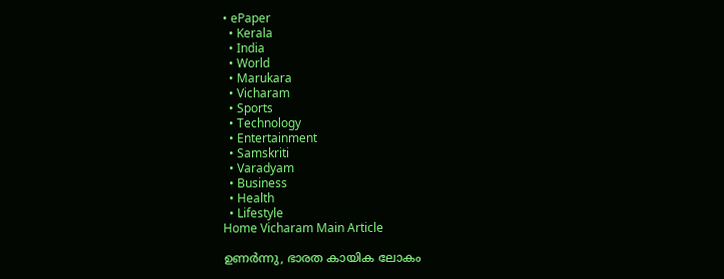• ePaper
  • Kerala
  • India
  • World
  • Marukara
  • Vicharam
  • Sports
  • Technology
  • Entertainment
  • Samskriti
  • Varadyam
  • Business
  • Health
  • Lifestyle
Home Vicharam Main Article

ഉണര്‍ന്നു, ഭാരത കായിക ലോകം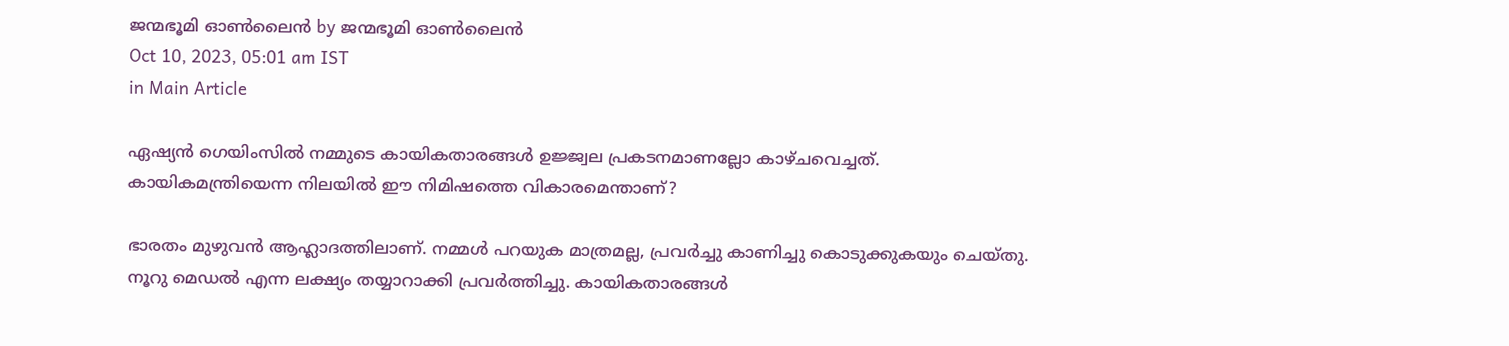ജന്മഭൂമി ഓണ്‍ലൈന്‍ by ജന്മഭൂമി ഓണ്‍ലൈന്‍
Oct 10, 2023, 05:01 am IST
in Main Article

ഏഷ്യന്‍ ഗെയിംസില്‍ നമ്മുടെ കായികതാരങ്ങള്‍ ഉജ്ജ്വല പ്രകടനമാണല്ലോ കാഴ്ചവെച്ചത്. കായികമന്ത്രിയെന്ന നിലയില്‍ ഈ നിമിഷത്തെ വികാരമെന്താണ്?

ഭാരതം മുഴുവന്‍ ആഹ്ലാദത്തിലാണ്. നമ്മള്‍ പറയുക മാത്രമല്ല, പ്രവര്‍ച്ചു കാണിച്ചു കൊടുക്കുകയും ചെയ്തു. നൂറു മെഡല്‍ എന്ന ലക്ഷ്യം തയ്യാറാക്കി പ്രവര്‍ത്തിച്ചു. കായികതാരങ്ങള്‍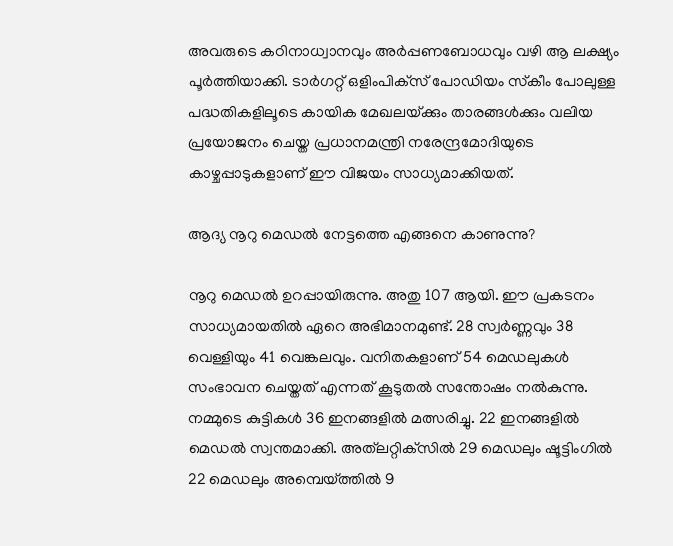അവരുടെ കഠിനാധ്വാനവും അര്‍പ്പണബോധവും വഴി ആ ലക്ഷ്യം പൂര്‍ത്തിയാക്കി. ടാര്‍ഗറ്റ് ഒളിംപിക്‌സ് പോഡിയം സ്‌കീം പോലുള്ള പദ്ധതികളിലൂടെ കായിക മേഖലയ്‌ക്കും താരങ്ങള്‍ക്കും വലിയ പ്രയോജനം ചെയ്ത പ്രധാനമന്ത്രി നരേന്ദ്രമോദിയുടെ കാഴ്ചപ്പാടുകളാണ് ഈ വിജയം സാധ്യമാക്കിയത്.

ആദ്യ നൂറു മെഡല്‍ നേട്ടത്തെ എങ്ങനെ കാണുന്നു?

നൂറു മെഡല്‍ ഉറപ്പായിരുന്നു. അതു 107 ആയി. ഈ പ്രകടനം സാധ്യമായതില്‍ ഏറെ അഭിമാനമുണ്ട്. 28 സ്വര്‍ണ്ണവും 38 വെള്ളിയും 41 വെങ്കലവും. വനിതകളാണ് 54 മെഡലുകള്‍ സംഭാവന ചെയ്തത് എന്നത് കൂടുതല്‍ സന്തോഷം നല്‍കുന്നു. നമ്മുടെ കുട്ടികള്‍ 36 ഇനങ്ങളില്‍ മത്സരിച്ചു. 22 ഇനങ്ങളില്‍ മെഡല്‍ സ്വന്തമാക്കി. അത്‌ലറ്റിക്‌സില്‍ 29 മെഡലും ഷൂട്ടിംഗില്‍ 22 മെഡലും അമ്പെയ്‌ത്തില്‍ 9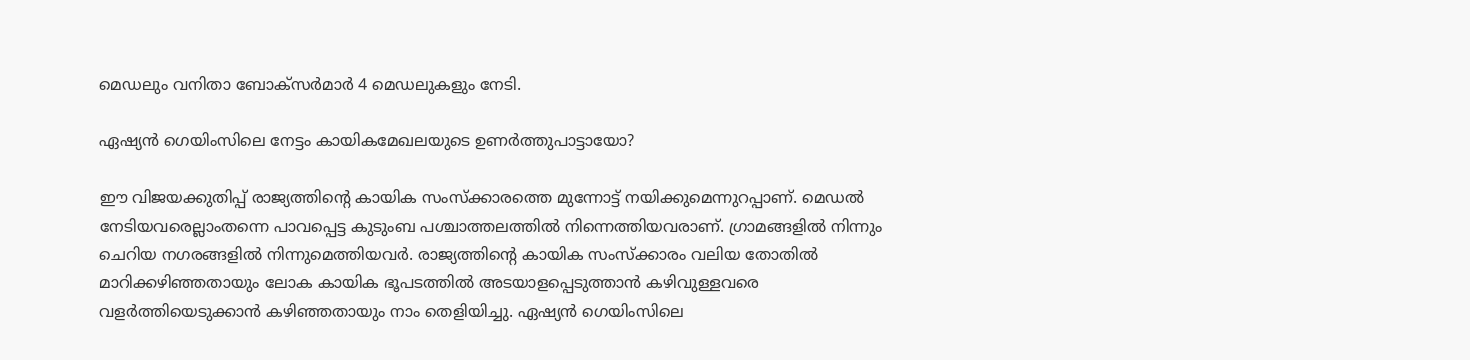മെഡലും വനിതാ ബോക്‌സര്‍മാര്‍ 4 മെഡലുകളും നേടി.

ഏഷ്യന്‍ ഗെയിംസിലെ നേട്ടം കായികമേഖലയുടെ ഉണര്‍ത്തുപാട്ടായോ?

ഈ വിജയക്കുതിപ്പ് രാജ്യത്തിന്റെ കായിക സംസ്‌ക്കാരത്തെ മുന്നോട്ട് നയിക്കുമെന്നുറപ്പാണ്. മെഡല്‍ നേടിയവരെല്ലാംതന്നെ പാവപ്പെട്ട കുടുംബ പശ്ചാത്തലത്തില്‍ നിന്നെത്തിയവരാണ്. ഗ്രാമങ്ങളില്‍ നിന്നും ചെറിയ നഗരങ്ങളില്‍ നിന്നുമെത്തിയവര്‍. രാജ്യത്തിന്റെ കായിക സംസ്‌ക്കാരം വലിയ തോതില്‍ മാറിക്കഴിഞ്ഞതായും ലോക കായിക ഭൂപടത്തില്‍ അടയാളപ്പെടുത്താന്‍ കഴിവുള്ളവരെ വളര്‍ത്തിയെടുക്കാന്‍ കഴിഞ്ഞതായും നാം തെളിയിച്ചു. ഏഷ്യന്‍ ഗെയിംസിലെ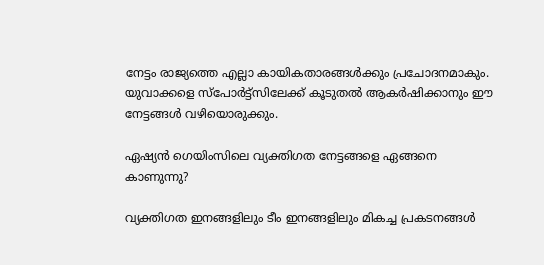നേട്ടം രാജ്യത്തെ എല്ലാ കായികതാരങ്ങള്‍ക്കും പ്രചോദനമാകും. യുവാക്കളെ സ്‌പോര്‍ട്ട്‌സിലേക്ക് കൂടുതല്‍ ആകര്‍ഷിക്കാനും ഈ നേട്ടങ്ങള്‍ വഴിയൊരുക്കും.

ഏഷ്യന്‍ ഗെയിംസിലെ വ്യക്തിഗത നേട്ടങ്ങളെ ഏങ്ങനെ കാണുന്നു?

വ്യക്തിഗത ഇനങ്ങളിലും ടീം ഇനങ്ങളിലും മികച്ച പ്രകടനങ്ങള്‍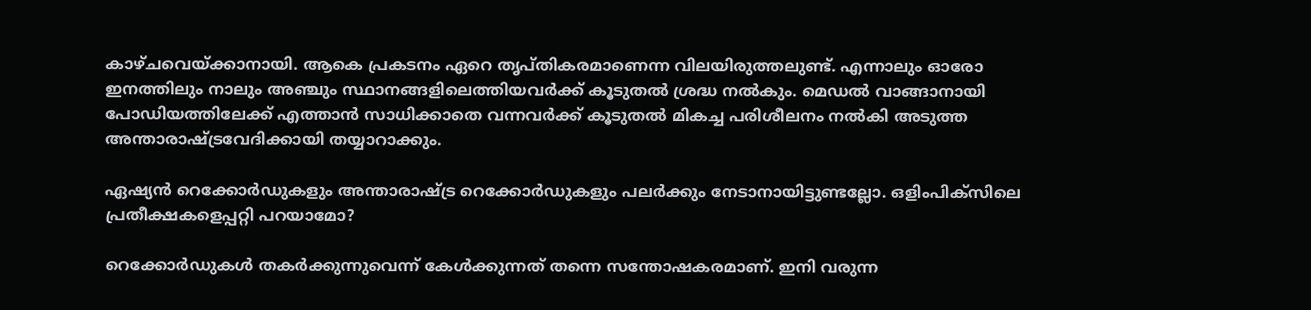കാഴ്ചവെയ്‌ക്കാനായി. ആകെ പ്രകടനം ഏറെ തൃപ്തികരമാണെന്ന വിലയിരുത്തലുണ്ട്. എന്നാലും ഓരോ ഇനത്തിലും നാലും അഞ്ചും സ്ഥാനങ്ങളിലെത്തിയവര്‍ക്ക് കൂടുതല്‍ ശ്രദ്ധ നല്‍കും. മെഡല്‍ വാങ്ങാനായി പോഡിയത്തിലേക്ക് എത്താന്‍ സാധിക്കാതെ വന്നവര്‍ക്ക് കൂടുതല്‍ മികച്ച പരിശീലനം നല്‍കി അടുത്ത അന്താരാഷ്‌ട്രവേദിക്കായി തയ്യാറാക്കും.

ഏഷ്യന്‍ റെക്കോര്‍ഡുകളും അന്താരാഷ്‌ട്ര റെക്കോര്‍ഡുകളും പലര്‍ക്കും നേടാനായിട്ടുണ്ടല്ലോ. ഒളിംപിക്‌സിലെ പ്രതീക്ഷകളെപ്പറ്റി പറയാമോ?

റെക്കോര്‍ഡുകള്‍ തകര്‍ക്കുന്നുവെന്ന് കേള്‍ക്കുന്നത് തന്നെ സന്തോഷകരമാണ്. ഇനി വരുന്ന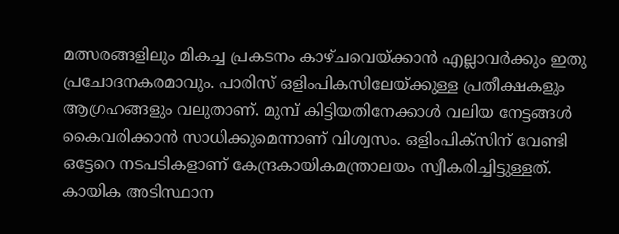മത്സരങ്ങളിലും മികച്ച പ്രകടനം കാഴ്ചവെയ്‌ക്കാന്‍ എല്ലാവര്‍ക്കും ഇതു പ്രചോദനകരമാവും. പാരിസ് ഒളിംപികസിലേയ്‌ക്കുള്ള പ്രതീക്ഷകളും ആഗ്രഹങ്ങളും വലുതാണ്. മുമ്പ് കിട്ടിയതിനേക്കാള്‍ വലിയ നേട്ടങ്ങള്‍ കൈവരിക്കാന്‍ സാധിക്കുമെന്നാണ് വിശ്വസം. ഒളിംപിക്‌സിന് വേണ്ടി ഒട്ടേറെ നടപടികളാണ് കേന്ദ്രകായികമന്ത്രാലയം സ്വീകരിച്ചിട്ടുള്ളത്. കായിക അടിസ്ഥാന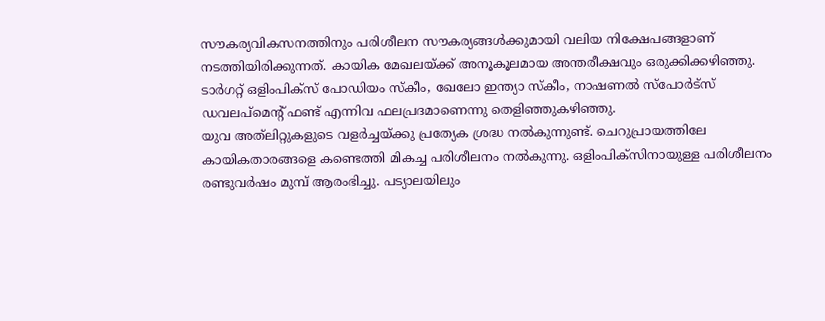സൗകര്യവികസനത്തിനും പരിശീലന സൗകര്യങ്ങള്‍ക്കുമായി വലിയ നിക്ഷേപങ്ങളാണ് നടത്തിയിരിക്കുന്നത്. കായിക മേഖലയ്‌ക്ക് അനൂകൂലമായ അന്തരീക്ഷവും ഒരുക്കിക്കഴിഞ്ഞു. ടാര്‍ഗറ്റ് ഒളിംപിക്‌സ് പോഡിയം സ്‌കീം, ഖേലോ ഇന്ത്യാ സ്‌കീം, നാഷണല്‍ സ്‌പോര്‍ട്‌സ് ഡവലപ്‌മെന്റ് ഫണ്ട് എന്നിവ ഫലപ്രദമാണെന്നു തെളിഞ്ഞുകഴിഞ്ഞു.
യുവ അത്‌ലിറ്റുകളുടെ വളര്‍ച്ചയ്‌ക്കു പ്രത്യേക ശ്രദ്ധ നല്‍കുന്നുണ്ട്. ചെറുപ്രായത്തിലേ കായികതാരങ്ങളെ കണ്ടെത്തി മികച്ച പരിശീലനം നല്‍കുന്നു. ഒളിംപിക്‌സിനായുള്ള പരിശീലനം രണ്ടുവര്‍ഷം മുമ്പ് ആരംഭിച്ചു. പട്യാലയിലും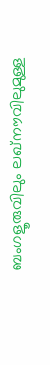ബംഗളൂരുവിലും ലഖ്‌നൗവിലുമുള്ള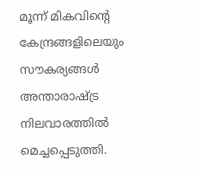മൂന്ന് മികവിന്റെ കേന്ദ്രങ്ങളിലെയും സൗകര്യങ്ങള്‍ അന്താരാഷ്‌ട്ര നിലവാരത്തില്‍ മെച്ചപ്പെടുത്തി.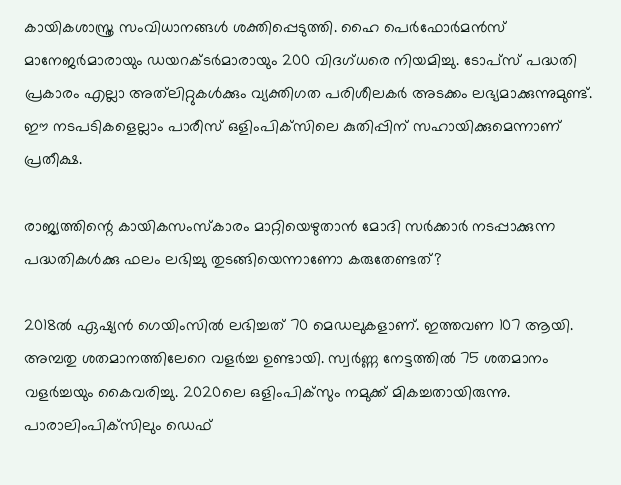കായികശാസ്ത്ര സംവിധാനങ്ങള്‍ ശക്തിപ്പെടുത്തി. ഹൈ പെര്‍ഫോര്‍മന്‍സ് മാനേജര്‍മാരായും ഡയറക്ടര്‍മാരായും 200 വിദഗ്ധരെ നിയമിച്ചു. ടോപ്‌സ് പദ്ധതി പ്രകാരം എല്ലാ അത്‌ലിറ്റുകള്‍ക്കും വ്യക്തിഗത പരിശീലകര്‍ അടക്കം ലഭ്യമാക്കുന്നുമുണ്ട്. ഈ നടപടികളെല്ലാം പാരീസ് ഒളിംപിക്‌സിലെ കുതിപ്പിന് സഹായിക്കുമെന്നാണ് പ്രതീക്ഷ.

രാജ്യത്തിന്റെ കായികസംസ്‌കാരം മാറ്റിയെഴുതാന്‍ മോദി സര്‍ക്കാര്‍ നടപ്പാക്കുന്ന പദ്ധതികള്‍ക്കു ഫലം ലഭിച്ചു തുടങ്ങിയെന്നാണോ കരുതേണ്ടത്?

2018ല്‍ ഏഷ്യന്‍ ഗെയിംസില്‍ ലഭിച്ചത് 70 മെഡലുകളാണ്. ഇത്തവണ 107 ആയി. അമ്പതു ശതമാനത്തിലേറെ വളര്‍ച്ച ഉണ്ടായി. സ്വര്‍ണ്ണ നേട്ടത്തില്‍ 75 ശതമാനം വളര്‍ച്ചയും കൈവരിച്ചു. 2020ലെ ഒളിംപിക്‌സും നമുക്ക് മികച്ചതായിരുന്നു. പാരാലിംപിക്‌സിലും ഡെഫ്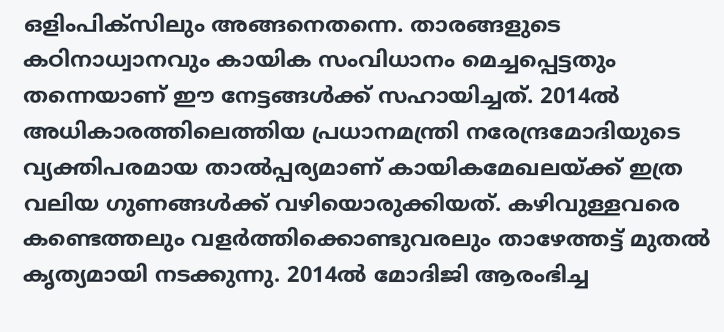ഒളിംപിക്‌സിലും അങ്ങനെതന്നെ. താരങ്ങളുടെ കഠിനാധ്വാനവും കായിക സംവിധാനം മെച്ചപ്പെട്ടതും തന്നെയാണ് ഈ നേട്ടങ്ങള്‍ക്ക് സഹായിച്ചത്. 2014ല്‍ അധികാരത്തിലെത്തിയ പ്രധാനമന്ത്രി നരേന്ദ്രമോദിയുടെ വ്യക്തിപരമായ താല്‍പ്പര്യമാണ് കായികമേഖലയ്‌ക്ക് ഇത്ര വലിയ ഗുണങ്ങള്‍ക്ക് വഴിയൊരുക്കിയത്. കഴിവുള്ളവരെ കണ്ടെത്തലും വളര്‍ത്തിക്കൊണ്ടുവരലും താഴേത്തട്ട് മുതല്‍ കൃത്യമായി നടക്കുന്നു. 2014ല്‍ മോദിജി ആരംഭിച്ച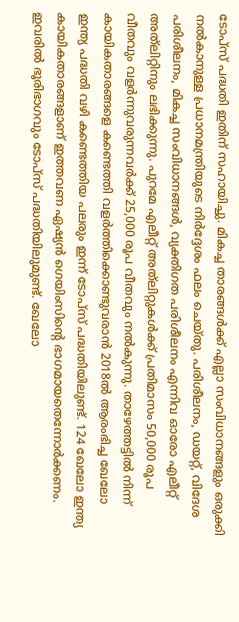ടോപ്‌സ് പദ്ധതി ഇതിന് സഹായിച്ചു. മികച്ച താരങ്ങള്‍ക്ക് എല്ലാ സംവിധാനങ്ങളും ഒരുക്കി നല്‍കാനുള്ള പ്രധാനമന്ത്രിയുടെ നിര്‍ദ്ദേശം ഫലം ചെയ്തു. പരിശീലനം, ഡയറ്റ്, വിദേശ പരിശീലനം, മികച്ച സംവിധാനങ്ങള്‍, വ്യക്തിഗത പരിശീലനം എന്നിവ ഓരോ എലീറ്റ് അത്‌ലിറ്റിനും ലഭിക്കുന്നു. പുറമേ എലീറ്റ് അത്‌ലിറ്റുകള്‍ക്ക് പ്രതിമാസം 50,000 രൂപ വീതവും വളര്‍ന്നുവരുന്നവര്‍ക്ക് 25,000 രൂപ വീതവും നല്‍കുന്നു. താഴേത്തട്ടില്‍ നിന്ന് കായികതാരങ്ങളെ കണ്ടെത്തി വളര്‍ത്തിക്കൊണ്ടുവരാന്‍ 2018ല്‍ ആരംഭിച്ച ഖേലോ ഇന്ത്യ പദ്ധതി വഴി കണ്ടെത്തിയ പലരും ഇന്ന് ടോപ്‌സ് പദ്ധതിയിലുണ്ട്. 124 ഖേലോ ഇന്ത്യ കായികതാരങ്ങളാണ് ഇത്തവണ ഏഷ്യന്‍ ഗെയിംസിന്റെ ഭാഗമായതെന്നോര്‍ക്കണം. ഇവരില്‍ ഭൂരിഭാഗവും ടോപ്‌സ് പദ്ധതിയിലുമുണ്ട്. ഖേലോ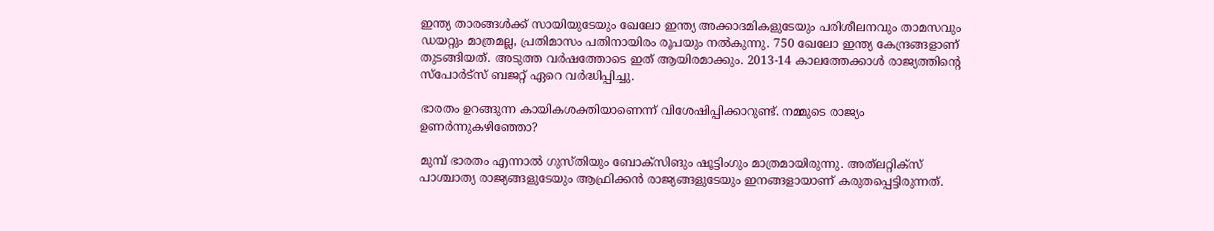ഇന്ത്യ താരങ്ങള്‍ക്ക് സായിയുടേയും ഖേലോ ഇന്ത്യ അക്കാദമികളുടേയും പരിശീലനവും താമസവും ഡയറ്റും മാത്രമല്ല, പ്രതിമാസം പതിനായിരം രൂപയും നല്‍കുന്നു. 750 ഖേലോ ഇന്ത്യ കേന്ദ്രങ്ങളാണ് തുടങ്ങിയത്. അടുത്ത വര്‍ഷത്തോടെ ഇത് ആയിരമാക്കും. 2013-14 കാലത്തേക്കാള്‍ രാജ്യത്തിന്റെ സ്‌പോര്‍ട്‌സ് ബജറ്റ് ഏറെ വര്‍ദ്ധിപ്പിച്ചു.

ഭാരതം ഉറങ്ങുന്ന കായികശക്തിയാണെന്ന് വിശേഷിപ്പിക്കാറുണ്ട്. നമ്മുടെ രാജ്യം ഉണര്‍ന്നുകഴിഞ്ഞോ?

മുമ്പ് ഭാരതം എന്നാല്‍ ഗുസ്തിയും ബോക്‌സിങും ഷൂട്ടിംഗും മാത്രമായിരുന്നു. അത്‌ലറ്റിക്‌സ് പാശ്ചാത്യ രാജ്യങ്ങളുടേയും ആഫ്രിക്കന്‍ രാജ്യങ്ങളുടേയും ഇനങ്ങളായാണ് കരുതപ്പെട്ടിരുന്നത്.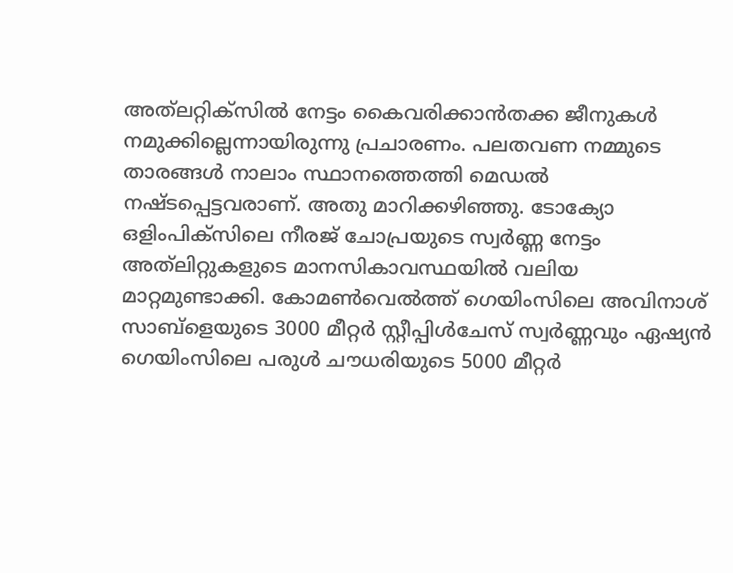അത്‌ലറ്റിക്‌സില്‍ നേട്ടം കൈവരിക്കാന്‍തക്ക ജീനുകള്‍ നമുക്കില്ലെന്നായിരുന്നു പ്രചാരണം. പലതവണ നമ്മുടെ താരങ്ങള്‍ നാലാം സ്ഥാനത്തെത്തി മെഡല്‍ നഷ്ടപ്പെട്ടവരാണ്. അതു മാറിക്കഴിഞ്ഞു. ടോക്യോ ഒളിംപിക്‌സിലെ നീരജ് ചോപ്രയുടെ സ്വര്‍ണ്ണ നേട്ടം അത്‌ലിറ്റുകളുടെ മാനസികാവസ്ഥയില്‍ വലിയ മാറ്റമുണ്ടാക്കി. കോമണ്‍വെല്‍ത്ത് ഗെയിംസിലെ അവിനാശ് സാബ്‌ളെയുടെ 3000 മീറ്റര്‍ സ്റ്റീപ്പിള്‍ചേസ് സ്വര്‍ണ്ണവും ഏഷ്യന്‍ ഗെയിംസിലെ പരുള്‍ ചൗധരിയുടെ 5000 മീറ്റര്‍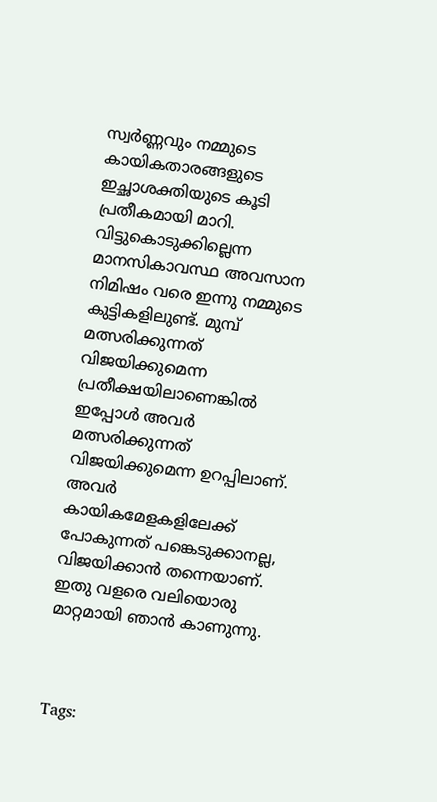സ്വര്‍ണ്ണവും നമ്മുടെ കായികതാരങ്ങളുടെ ഇച്ഛാശക്തിയുടെ കൂടി പ്രതീകമായി മാറി. വിട്ടുകൊടുക്കില്ലെന്ന മാനസികാവസ്ഥ അവസാന നിമിഷം വരെ ഇന്നു നമ്മുടെ കുട്ടികളിലുണ്ട്. മുമ്പ് മത്സരിക്കുന്നത് വിജയിക്കുമെന്ന പ്രതീക്ഷയിലാണെങ്കില്‍ ഇപ്പോള്‍ അവര്‍ മത്സരിക്കുന്നത് വിജയിക്കുമെന്ന ഉറപ്പിലാണ്. അവര്‍ കായികമേളകളിലേക്ക് പോകുന്നത് പങ്കെടുക്കാനല്ല, വിജയിക്കാന്‍ തന്നെയാണ്. ഇതു വളരെ വലിയൊരു മാറ്റമായി ഞാന്‍ കാണുന്നു.



Tags: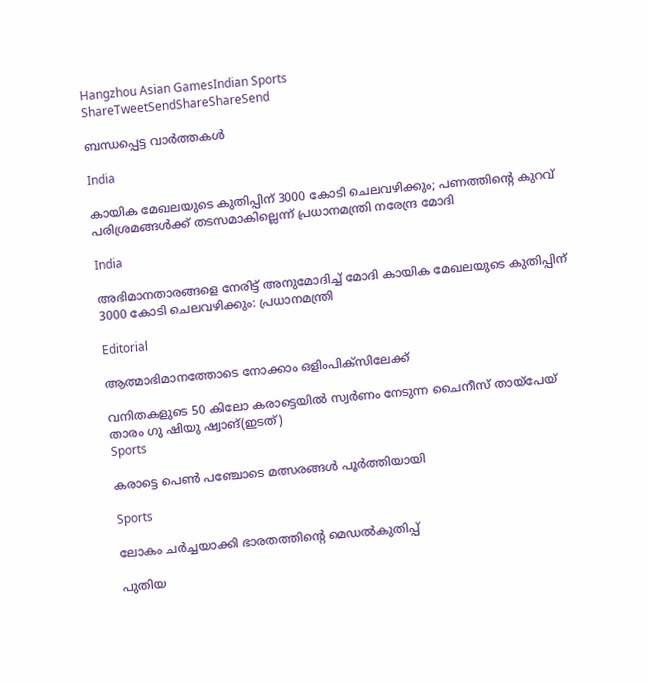Hangzhou Asian GamesIndian Sports
ShareTweetSendShareShareSend

ബന്ധപ്പെട്ട വാര്‍ത്തകള്‍

India

കായിക മേഖലയുടെ കുതിപ്പിന് 3000 കോടി ചെലവഴിക്കും; പണത്തിന്റെ കുറവ് പരിശ്രമങ്ങള്‍ക്ക് തടസമാകില്ലെന്ന് പ്രധാനമന്ത്രി നരേന്ദ്ര മോദി

India

അഭിമാനതാരങ്ങളെ നേരിട്ട് അനുമോദിച്ച് മോദി കായിക മേഖലയുടെ കുതിപ്പിന് 3000 കോടി ചെലവഴിക്കും: പ്രധാനമന്ത്രി

Editorial

ആത്മാഭിമാനത്തോടെ നോക്കാം ഒളിംപിക്സിലേക്ക്

വനിതകളുടെ 50 കിലോ കരാട്ടെയില്‍ സ്വര്‍ണം നേടുന്ന ചൈനീസ് തായ്‌പേയ് താരം ഗു ഷിയു ഷ്വാങ്(ഇടത്)
Sports

കരാട്ടെ പെണ്‍ പഞ്ചോടെ മത്സരങ്ങള്‍ പൂര്‍ത്തിയായി

Sports

ലോകം ചര്‍ച്ചയാക്കി ഭാരതത്തിന്റെ മെഡല്‍കുതിപ്പ്

പുതിയ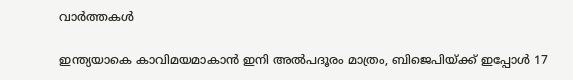വാര്‍ത്തകള്‍

ഇന്ത്യയാകെ കാവിമയമാകാന്‍ ഇനി അല്‍പദൂരം മാത്രം, ബിജെപിയ്‌ക്ക് ഇപ്പോള്‍ 17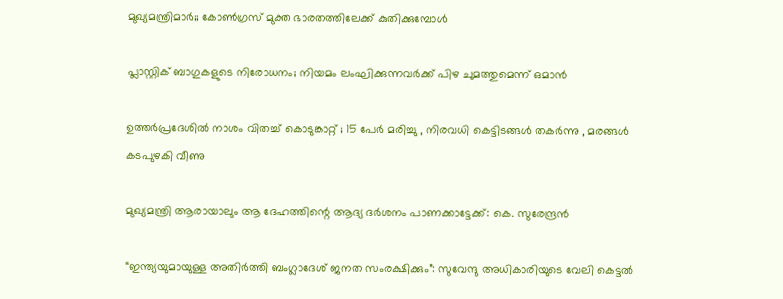മുഖ്യമന്ത്രിമാര്‍;; കോണ്‍ഗ്രസ് മുക്ത ഭാരതത്തിലേക്ക് കുതിക്കുമ്പോള്‍

പ്ലാസ്റ്റിക് ബാഗുകളുടെ നിരോധനം; നിയമം ലംഘിക്കുന്നവർക്ക് പിഴ ചുമത്തുമെന്ന് ഒമാൻ

ഉത്തർപ്രദേശിൽ നാശം വിതച്ച് കൊടുങ്കാറ്റ് ; 15 പേർ മരിച്ചു , നിരവധി കെട്ടിടങ്ങൾ തകർന്നു , മരങ്ങൾ കടപുഴകി വീണു

മുഖ്യമന്ത്രി ആരായാലും ആ ദേഹത്തിന്റെ ആദ്യ ദര്‍ശനം പാണക്കാട്ടേക്ക്: കെ. സുരേന്ദ്രന്‍

“ഇന്ത്യയുമായുള്ള അതിർത്തി ബംഗ്ലാദേശ് ജനത സംരക്ഷിക്കും”: സുവേന്ദു അധികാരിയുടെ വേലി കെട്ടൽ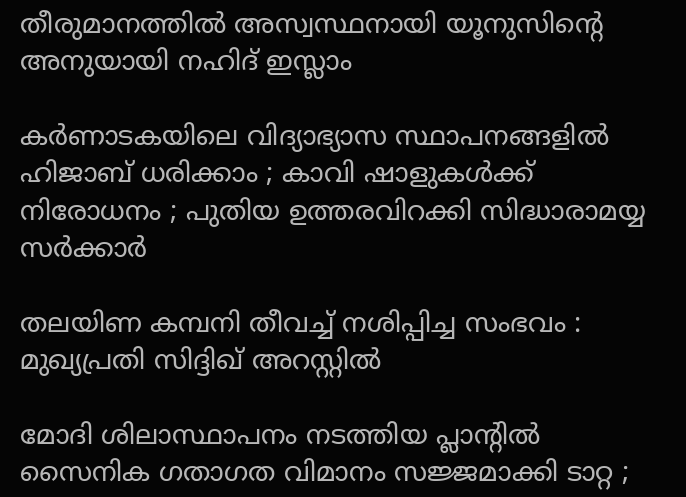തീരുമാനത്തിൽ അസ്വസ്ഥനായി യൂനുസിന്റെ അനുയായി നഹിദ് ഇസ്ലാം

കർണാടകയിലെ വിദ്യാഭ്യാസ സ്ഥാപനങ്ങളിൽ ഹിജാബ് ധരിക്കാം ; കാവി ഷാളുകൾക്ക് നിരോധനം ; പുതിയ ഉത്തരവിറക്കി സിദ്ധാരാമയ്യ സർക്കാർ

തലയിണ കമ്പനി തീവച്ച് നശിപ്പിച്ച സംഭവം : മുഖ്യപ്രതി സിദ്ദിഖ് അറസ്റ്റിൽ

മോദി ശിലാസ്ഥാപനം നടത്തിയ പ്ലാന്റിൽ സൈനിക ഗതാഗത വിമാനം സജ്ജമാക്കി ടാറ്റ ;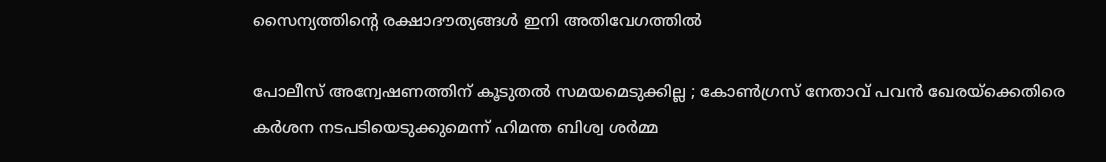സൈന്യത്തിന്റെ രക്ഷാദൗത്യങ്ങൾ ഇനി അതിവേഗത്തിൽ

പോലീസ് അന്വേഷണത്തിന് കൂടുതൽ സമയമെടുക്കില്ല ; കോൺഗ്രസ് നേതാവ് പവൻ ഖേരയ്‌ക്കെതിരെ കർശന നടപടിയെടുക്കുമെന്ന് ഹിമന്ത ബിശ്വ ശർമ്മ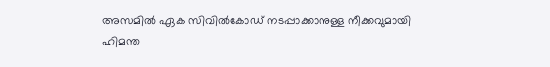അസമില്‍ ഏക സിവില്‍കോഡ് നടപ്പാക്കാനുള്ള നീക്കവുമായി ഹിമന്ത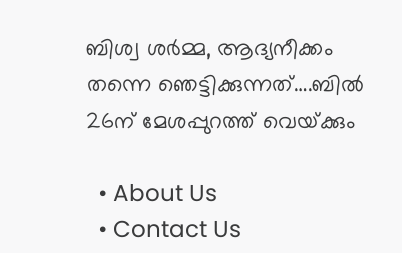ബിശ്വ ശര്‍മ്മ, ആദ്യനീക്കം തന്നെ ഞെട്ടിക്കുന്നത്….ബില്‍ 26ന് മേശപ്പുറത്ത് വെയ്‌ക്കും

  • About Us
  • Contact Us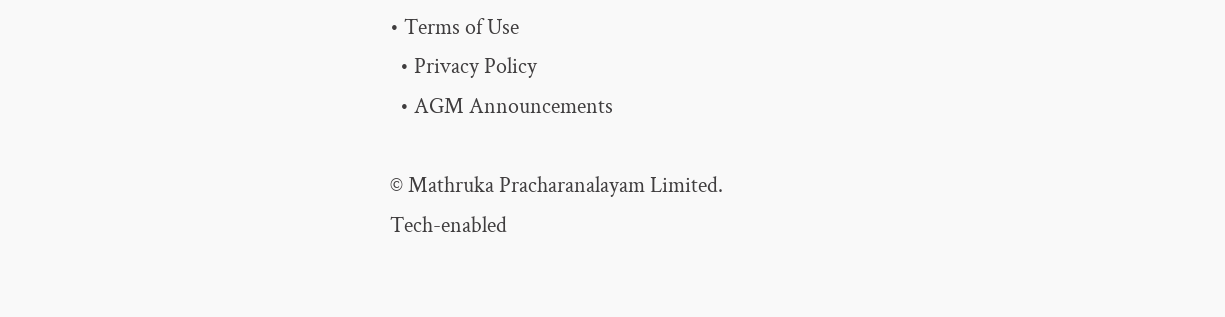• Terms of Use
  • Privacy Policy
  • AGM Announcements

© Mathruka Pracharanalayam Limited.
Tech-enabled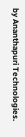by Ananthapuri Technologies.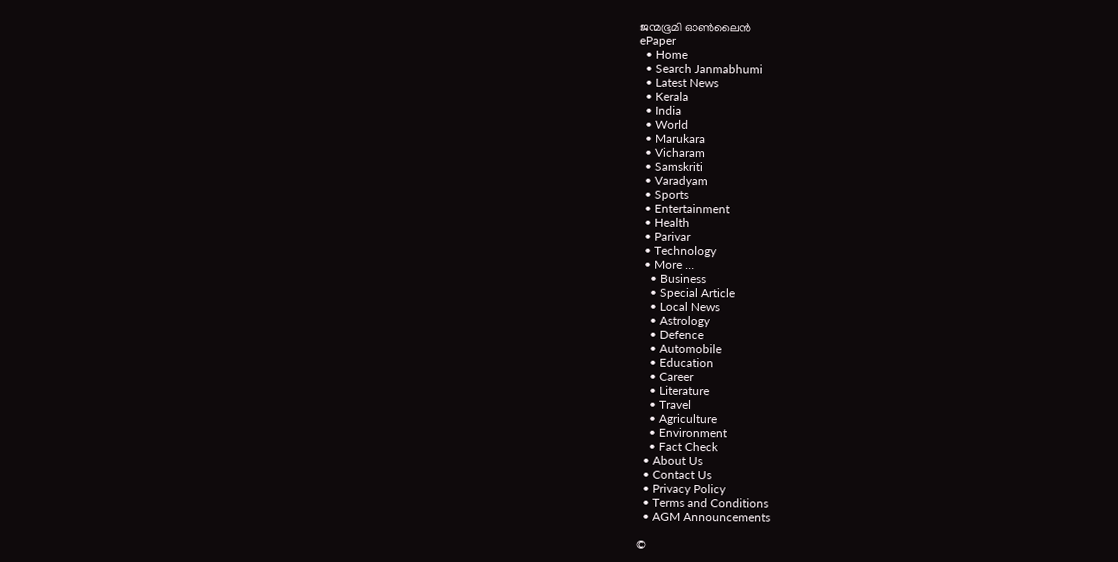ജന്മഭൂമി ഓണ്‍ലൈന്‍
ePaper
  • Home
  • Search Janmabhumi
  • Latest News
  • Kerala
  • India
  • World
  • Marukara
  • Vicharam
  • Samskriti
  • Varadyam
  • Sports
  • Entertainment
  • Health
  • Parivar
  • Technology
  • More …
    • Business
    • Special Article
    • Local News
    • Astrology
    • Defence
    • Automobile
    • Education
    • Career
    • Literature
    • Travel
    • Agriculture
    • Environment
    • Fact Check
  • About Us
  • Contact Us
  • Privacy Policy
  • Terms and Conditions
  • AGM Announcements

©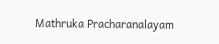Mathruka Pracharanalayam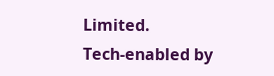Limited.
Tech-enabled by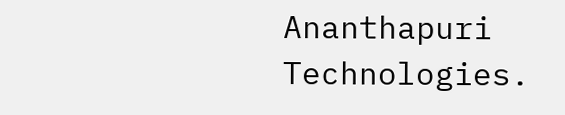Ananthapuri Technologies.